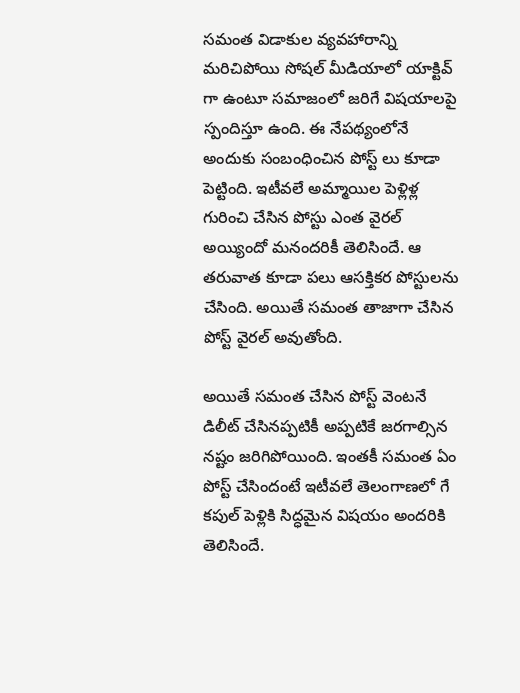సమంత విడాకుల వ్యవహారాన్ని మరిచిపోయి సోషల్ మీడియాలో యాక్టివ్ గా ఉంటూ సమాజంలో జరిగే విషయాలపై స్పందిస్తూ ఉంది. ఈ నేపథ్యంలోనే అందుకు సంబంధించిన పోస్ట్ లు కూడా పెట్టింది. ఇటీవలే అమ్మాయిల పెళ్లిళ్ల గురించి చేసిన పోస్టు ఎంత వైరల్ అయ్యిందో మనందరికీ తెలిసిందే. ఆ తరువాత కూడా పలు ఆసక్తికర పోస్టులను చేసింది. అయితే సమంత తాజాగా చేసిన పోస్ట్ వైరల్ అవుతోంది.

అయితే సమంత చేసిన పోస్ట్ వెంటనే డిలీట్ చేసినప్పటికీ అప్పటికే జరగాల్సిన నష్టం జరిగిపోయింది. ఇంతకీ సమంత ఏం పోస్ట్ చేసిందంటే ఇటీవలే తెలంగాణలో గే కపుల్ పెళ్లికి సిద్ధమైన విషయం అందరికి తెలిసిందే.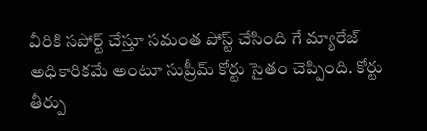వీరికి సపోర్ట్ చేస్తూ సమంత పోస్ట్ చేసింది గే మ్యారేజ్ అధికారికమే అంటూ సుప్రీమ్ కోర్టు సైతం చెప్పింది. కోర్టు తీర్పు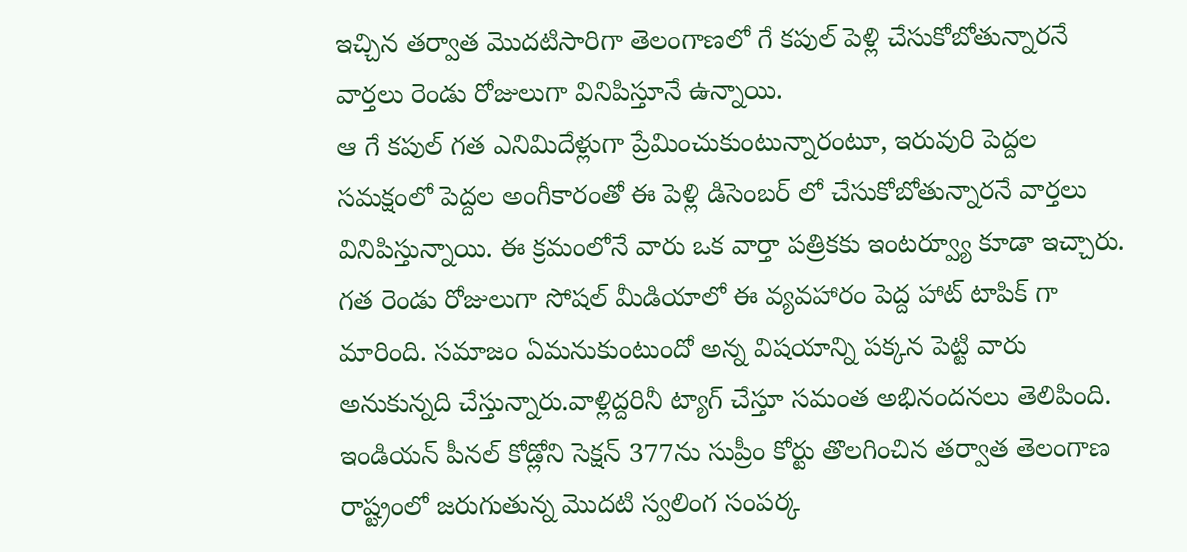ఇచ్చిన తర్వాత మొదటిసారిగా తెలంగాణలో గే కపుల్ పెళ్లి చేసుకోబోతున్నారనే వార్తలు రెండు రోజులుగా వినిపిస్తూనే ఉన్నాయి.
ఆ గే కపుల్ గత ఎనిమిదేళ్లుగా ప్రేమించుకుంటున్నారంటూ, ఇరువురి పెద్దల సమక్షంలో పెద్దల అంగీకారంతో ఈ పెళ్లి డిసెంబర్ లో చేసుకోబోతున్నారనే వార్తలు వినిపిస్తున్నాయి. ఈ క్రమంలోనే వారు ఒక వార్తా పత్రికకు ఇంటర్వ్యూ కూడా ఇచ్చారు. గత రెండు రోజులుగా సోషల్ మీడియాలో ఈ వ్యవహారం పెద్ద హాట్ టాపిక్ గా మారింది. సమాజం ఏమనుకుంటుందో అన్న విషయాన్ని పక్కన పెట్టి వారు అనుకున్నది చేస్తున్నారు.వాళ్లిద్దరినీ ట్యాగ్ చేస్తూ సమంత అభినందనలు తెలిపింది.
ఇండియన్ పీనల్ కోడ్లోని సెక్షన్ 377ను సుప్రీం కోర్టు తొలగించిన తర్వాత తెలంగాణ రాష్ట్రంలో జరుగుతున్న మొదటి స్వలింగ సంపర్క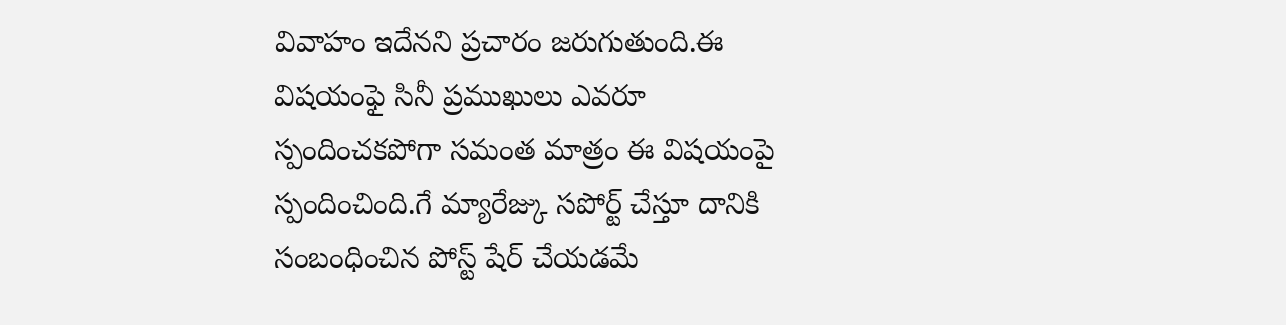వివాహం ఇదేనని ప్రచారం జరుగుతుంది.ఈ విషయంఫై సినీ ప్రముఖులు ఎవరూ స్పందించకపోగా సమంత మాత్రం ఈ విషయంపై స్పందించింది.గే మ్యారేజ్కు సపోర్ట్ చేస్తూ దానికి సంబంధించిన పోస్ట్ షేర్ చేయడమే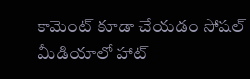కామెంట్ కూడా చేయడం సోషల్ మీడియాలో హాట్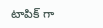టాపిక్ గా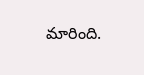మారింది.